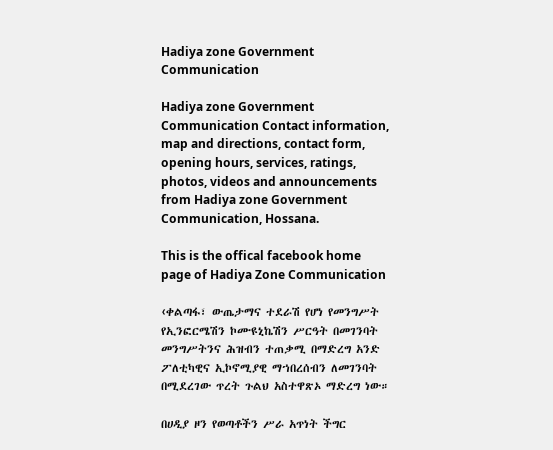Hadiya zone Government Communication

Hadiya zone Government Communication Contact information, map and directions, contact form, opening hours, services, ratings, photos, videos and announcements from Hadiya zone Government Communication, Hossana.

This is the offical facebook home page of Hadiya Zone Communication

‹ቀልጣፋ፣ ውጤታማና ተደራሽ የሆነ የመንግሥት የኢንፎርሜሽን ኮሙዩኒኬሽን ሥርዓት በመገንባት መንግሥትንና ሕዝብን ተጠቃሚ በማድረግ አንድ ፖለቲካዊና ኢኮኖሚያዊ ማኀበረሰብን ለመገንባት በሚደረገው ጥረት ጉልህ አስተዋጽኦ ማድረግ ነው።

በሀዲያ ዞን የወጣቶችን ሥራ አጥነት ችግር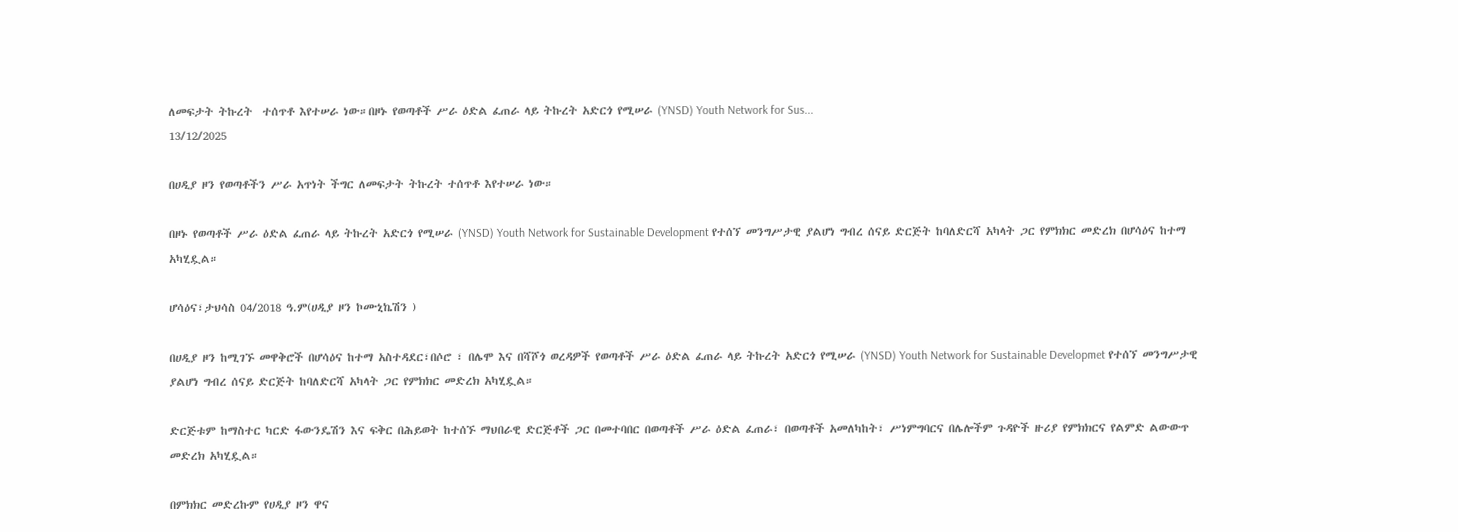ለመፍታት ትኩረት  ተሰጥቶ እየተሠራ ነው።በዞኑ የወጣቶች ሥራ ዕድል ፈጠራ ላይ ትኩረት አድርጎ የሚሠራ (YNSD) Youth Network for Sus...
13/12/2025

በሀዲያ ዞን የወጣቶችን ሥራ አጥነት ችግር ለመፍታት ትኩረት ተሰጥቶ እየተሠራ ነው።

በዞኑ የወጣቶች ሥራ ዕድል ፈጠራ ላይ ትኩረት አድርጎ የሚሠራ (YNSD) Youth Network for Sustainable Development የተሰኘ መንግሥታዊ ያልሆነ ግብረ ሰናይ ድርጅት ከባለድርሻ አካላት ጋር የምክክር መድረክ በሆሳዕና ከተማ አካሂዷል።

ሆሳዕና፣ታህሳስ 04/2018 ዓ.ም(ሀዲያ ዞን ኮሙኒኬሽን )

በሀዲያ ዞን ከሚገኙ መዋቅሮች በሆሳዕና ከተማ አስተዳደር፣በሶሮ ፣ በሌሞ እና በሻሾጎ ወረዳዎች የወጣቶች ሥራ ዕድል ፈጠራ ላይ ትኩረት አድርጎ የሚሠራ (YNSD) Youth Network for Sustainable Developmet የተሰኘ መንግሥታዊ ያልሆነ ግብረ ሰናይ ድርጅት ከባለድርሻ አካላት ጋር የምክክር መድረክ አካሂዷል።

ድርጅቱም ከማስተር ካርድ ፋውንዴሽን እና ፍቅር በሕይወት ከተሰኙ ማህበራዊ ድርጅቶች ጋር በመተባበር በወጣቶች ሥራ ዕድል ፈጠራ፣ በወጣቶች አመለካከት፣ ሥነምግባርና በሌሎችም ጉዳዮች ዙሪያ የምክክርና የልምድ ልውውጥ መድረክ አካሂዷል።

በምክክር መድረኩም የሀዲያ ዞን ዋና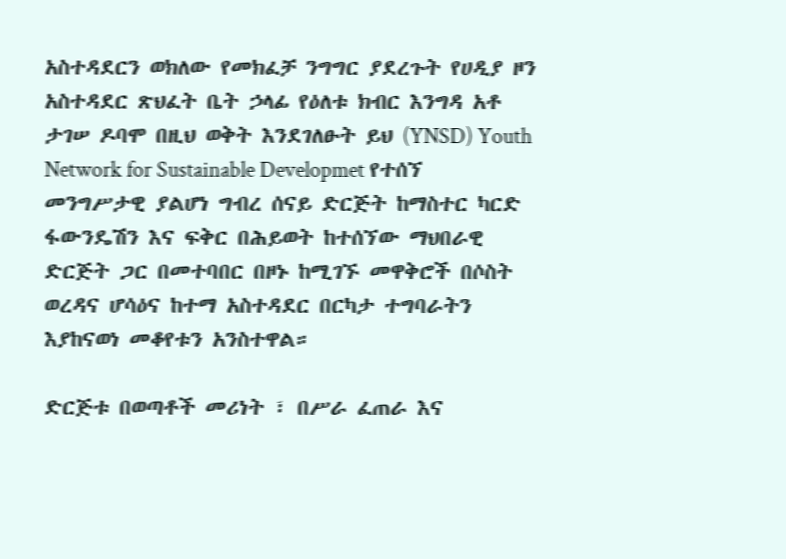አስተዳደርን ወክለው የመክፈቻ ንግግር ያደረጉት የሀዲያ ዞን አስተዳደር ጽህፈት ቤት ኃላፊ የዕለቱ ክብር እንግዳ አቶ ታገሠ ዶባሞ በዚህ ወቅት እንደገለፁት ይህ (YNSD) Youth Network for Sustainable Developmet የተሰኘ መንግሥታዊ ያልሆነ ግብረ ሰናይ ድርጅት ከማስተር ካርድ ፋውንዴሽን እና ፍቅር በሕይወት ከተሰኘው ማህበራዊ ድርጅት ጋር በመተባበር በዞኑ ከሚገኙ መዋቅሮች በሶስት ወረዳና ሆሳዕና ከተማ አስተዳደር በርካታ ተግባራትን እያከናወነ መቆየቱን አንስተዋል።

ድርጅቱ በወጣቶች መሪነት ፣ በሥራ ፈጠራ እና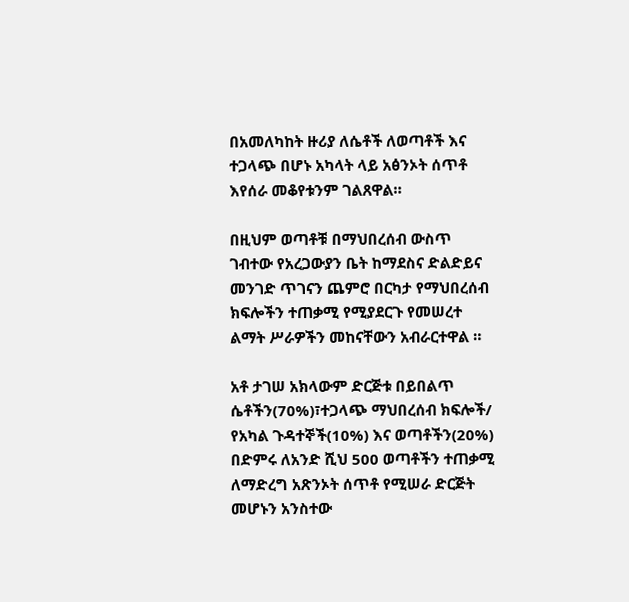በአመለካከት ዙሪያ ለሴቶች ለወጣቶች እና ተጋላጭ በሆኑ አካላት ላይ አፅንኦት ሰጥቶ እየሰራ መቆየቱንም ገልጸዋል።

በዚህም ወጣቶቹ በማህበረሰብ ውስጥ ገብተው የአረጋውያን ቤት ከማደስና ድልድይና መንገድ ጥገናን ጨምሮ በርካታ የማህበረሰብ ክፍሎችን ተጠቃሚ የሚያደርጉ የመሠረተ ልማት ሥራዎችን መከናቸውን አብራርተዋል ።

አቶ ታገሠ አክላውም ድርጅቱ በይበልጥ ሴቶችን(70%)፣ተጋላጭ ማህበረሰብ ክፍሎች/ የአካል ጉዳተኞች(10%) እና ወጣቶችን(20%) በድምሩ ለአንድ ሺህ 500 ወጣቶችን ተጠቃሚ ለማድረግ አጽንኦት ሰጥቶ የሚሠራ ድርጅት መሆኑን አንስተው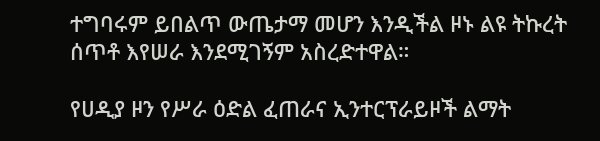ተግባሩም ይበልጥ ውጤታማ መሆን እንዲችል ዞኑ ልዩ ትኩረት ሰጥቶ እየሠራ እንደሚገኝም አስረድተዋል።

የሀዲያ ዞን የሥራ ዕድል ፈጠራና ኢንተርፕራይዞች ልማት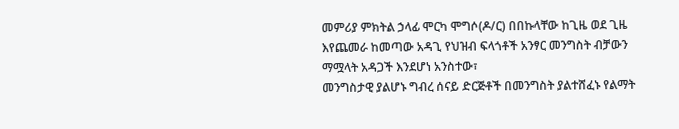መምሪያ ምክትል ኃላፊ ሞርካ ሞግሶ(ዶ/ር) በበኩላቸው ከጊዜ ወደ ጊዜ እየጨመራ ከመጣው አዳጊ የህዝብ ፍላጎቶች አንፃር መንግስት ብቻውን ማሟላት አዳጋች እንደሆነ አንስተው፣
መንግስታዊ ያልሆኑ ግብረ ሰናይ ድርጅቶች በመንግስት ያልተሸፈኑ የልማት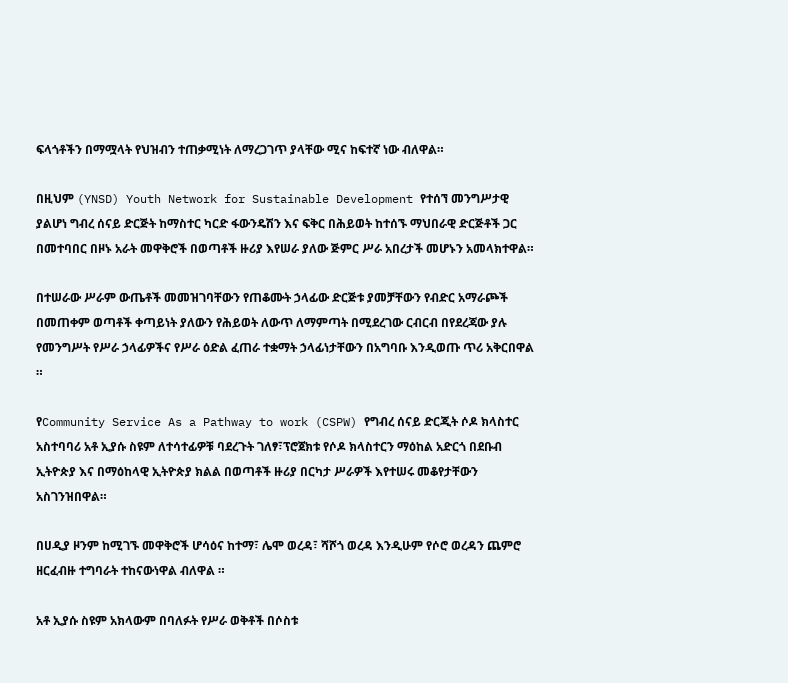ፍላጎቶችን በማሟላት የህዝብን ተጠቃሚነት ለማረጋገጥ ያላቸው ሚና ከፍተኛ ነው ብለዋል።

በዚህም (YNSD) Youth Network for Sustainable Development የተሰኘ መንግሥታዊ ያልሆነ ግብረ ሰናይ ድርጅት ከማስተር ካርድ ፋውንዴሽን እና ፍቅር በሕይወት ከተሰኙ ማህበራዊ ድርጅቶች ጋር በመተባበር በዞኑ አራት መዋቅሮች በወጣቶች ዙሪያ እየሠራ ያለው ጅምር ሥራ አበረታች መሆኑን አመላክተዋል።

በተሠራው ሥራም ውጤቶች መመዝገባቸውን የጠቆሙት ኃላፊው ድርጅቱ ያመቻቸውን የብድር አማራጮች በመጠቀም ወጣቶች ቀጣይነት ያለውን የሕይወት ለውጥ ለማምጣት በሚደረገው ርብርብ በየደረጃው ያሉ የመንግሥት የሥራ ኃላፊዎችና የሥራ ዕድል ፈጠራ ተቋማት ኃላፊነታቸውን በአግባቡ እንዲወጡ ጥሪ አቅርበዋል ።

የCommunity Service As a Pathway to work (CSPW) የግብረ ሰናይ ድርጂት ሶዶ ክላስተር አስተባባሪ አቶ ኢያሱ ስዩም ለተሳተፊዎቹ ባደረጉት ገለፃ፣ፕሮጀክቱ የሶዶ ክላስተርን ማዕከል አድርጎ በደቡብ ኢትዮጵያ እና በማዕከላዊ ኢትዮጵያ ክልል በወጣቶች ዙሪያ በርካታ ሥራዎች እየተሠሩ መቆየታቸውን አስገንዝበዋል።

በሀዲያ ዞንም ከሚገኙ መዋቅሮች ሆሳዕና ከተማ፣ ሌሞ ወረዳ፣ ሻሾጎ ወረዳ እንዲሁም የሶሮ ወረዳን ጨምሮ ዘርፈብዙ ተግባራት ተከናውነዋል ብለዋል ።

አቶ ኢያሱ ስዩም አክላውም በባለፉት የሥራ ወቅቶች በሶስቱ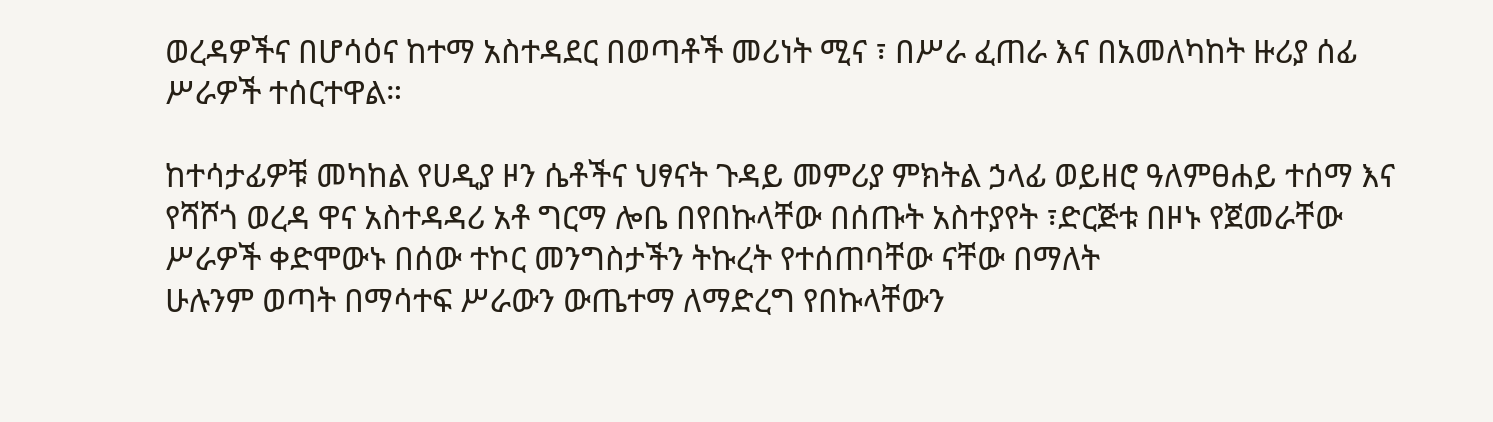ወረዳዎችና በሆሳዕና ከተማ አስተዳደር በወጣቶች መሪነት ሚና ፣ በሥራ ፈጠራ እና በአመለካከት ዙሪያ ሰፊ ሥራዎች ተሰርተዋል።

ከተሳታፊዎቹ መካከል የሀዲያ ዞን ሴቶችና ህፃናት ጉዳይ መምሪያ ምክትል ኃላፊ ወይዘሮ ዓለምፀሐይ ተሰማ እና የሻሾጎ ወረዳ ዋና አስተዳዳሪ አቶ ግርማ ሎቤ በየበኩላቸው በሰጡት አስተያየት ፣ድርጅቱ በዞኑ የጀመራቸው ሥራዎች ቀድሞውኑ በሰው ተኮር መንግስታችን ትኩረት የተሰጠባቸው ናቸው በማለት
ሁሉንም ወጣት በማሳተፍ ሥራውን ውጤተማ ለማድረግ የበኩላቸውን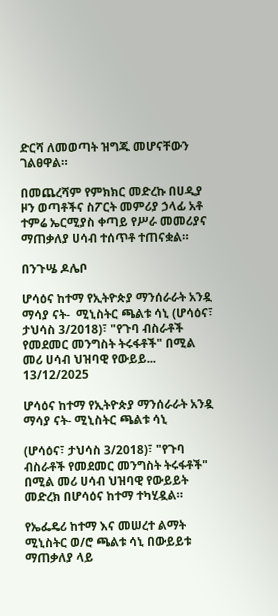ድርሻ ለመወጣት ዝግጁ መሆናቸውን ገልፀዋል።

በመጨረሻም የምክክር መድረኩ በሀዲያ ዞን ወጣቶችና ስፖርት መምሪያ ኃላፊ አቶ ተምሬ ኤርሚያስ ቀጣይ የሥራ መመሪያና ማጠቃለያ ሀሳብ ተሰጥቶ ተጠናቋል።

በንጉሤ ዶሌቦ

ሆሳዕና ከተማ የኢትዮጵያ ማንሰራራት አንዷ ማሳያ ናት-  ሚኒስትር ጫልቱ ሳኒ (ሆሳዕና፣ ታህሳስ 3/2018)፣ "የጉባ ብስራቶች የመደመር መንግስት ትሩፋቶች" በሚል መሪ ሀሳብ ህዝባዊ የውይይ...
13/12/2025

ሆሳዕና ከተማ የኢትዮጵያ ማንሰራራት አንዷ ማሳያ ናት- ሚኒስትር ጫልቱ ሳኒ

(ሆሳዕና፣ ታህሳስ 3/2018)፣ "የጉባ ብስራቶች የመደመር መንግስት ትሩፋቶች" በሚል መሪ ሀሳብ ህዝባዊ የውይይት መድረክ በሆሳዕና ከተማ ተካሂዷል።

የኤፌዴሪ ከተማ እና መሠረተ ልማት ሚኒስትር ወ/ሮ ጫልቱ ሳኒ በውይይቱ ማጠቃለያ ላይ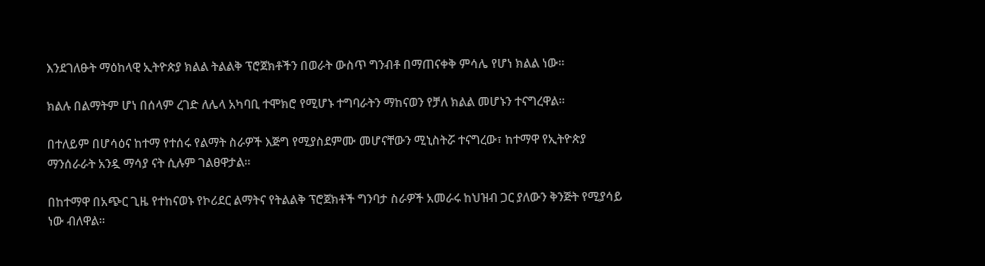እንደገለፁት ማዕከላዊ ኢትዮጵያ ክልል ትልልቅ ፕሮጀክቶችን በወራት ውስጥ ግንብቶ በማጠናቀቅ ምሳሌ የሆነ ክልል ነው።

ክልሉ በልማትም ሆነ በሰላም ረገድ ለሌላ አካባቢ ተሞክሮ የሚሆኑ ተግባራትን ማከናወን የቻለ ክልል መሆኑን ተናግረዋል።

በተለይም በሆሳዕና ከተማ የተሰሩ የልማት ስራዎች እጅግ የሚያስደምሙ መሆናቸውን ሚኒስትሯ ተናግረው፣ ከተማዋ የኢትዮጵያ ማንሰራራት አንዷ ማሳያ ናት ሲሉም ገልፀዋታል።

በከተማዋ በአጭር ጊዜ የተከናወኑ የኮሪደር ልማትና የትልልቅ ፕሮጀክቶች ግንባታ ስራዎች አመራሩ ከህዝብ ጋር ያለውን ቅንጅት የሚያሳይ ነው ብለዋል።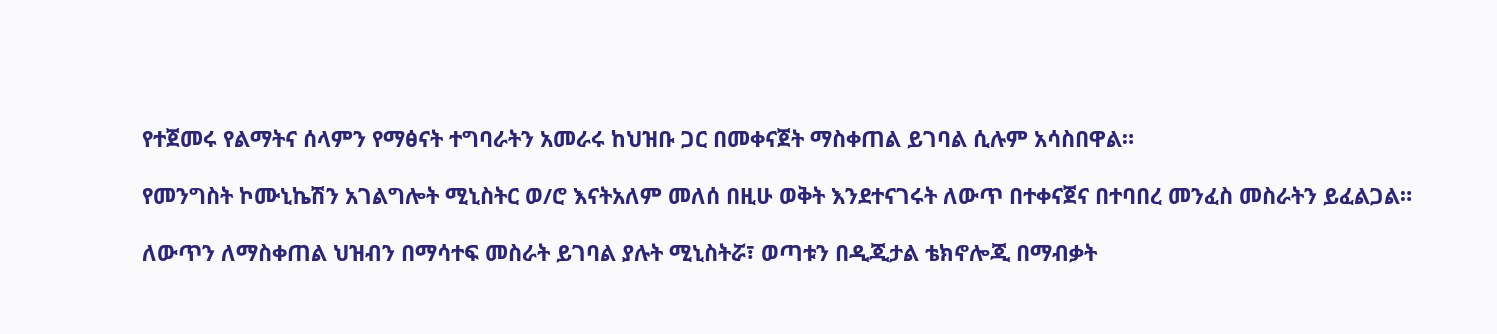የተጀመሩ የልማትና ሰላምን የማፅናት ተግባራትን አመራሩ ከህዝቡ ጋር በመቀናጀት ማስቀጠል ይገባል ሲሉም አሳስበዋል።

የመንግስት ኮሙኒኬሽን አገልግሎት ሚኒስትር ወ/ሮ እናትአለም መለሰ በዚሁ ወቅት እንደተናገሩት ለውጥ በተቀናጀና በተባበረ መንፈስ መስራትን ይፈልጋል።

ለውጥን ለማስቀጠል ህዝብን በማሳተፍ መስራት ይገባል ያሉት ሚኒስትሯ፣ ወጣቱን በዲጂታል ቴክኖሎጂ በማብቃት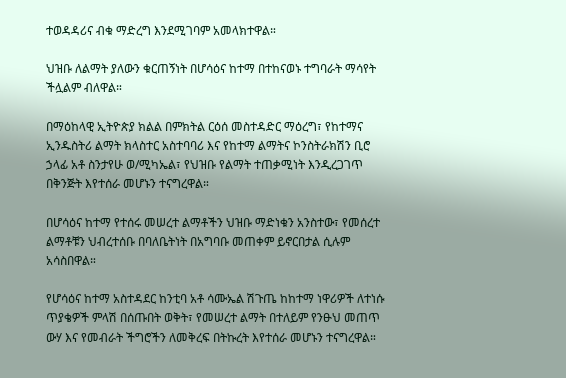ተወዳዳሪና ብቁ ማድረግ እንደሚገባም አመላክተዋል።

ህዝቡ ለልማት ያለውን ቁርጠኝነት በሆሳዕና ከተማ በተከናወኑ ተግባራት ማሳየት ችሏልም ብለዋል።

በማዕከላዊ ኢትዮጵያ ክልል በምክትል ርዕሰ መስተዳድር ማዕረግ፣ የከተማና ኢንዱስትሪ ልማት ክላስተር አስተባባሪ እና የከተማ ልማትና ኮንስትራክሽን ቢሮ ኃላፊ አቶ ስንታየሁ ወ/ሚካኤል፣ የህዝቡ የልማት ተጠቃሚነት እንዲረጋገጥ በቅንጅት እየተሰራ መሆኑን ተናግረዋል።

በሆሳዕና ከተማ የተሰሩ መሠረተ ልማቶችን ህዝቡ ማድነቁን አንስተው፣ የመሰረተ ልማቶቹን ህብረተሰቡ በባለቤትነት በአግባቡ መጠቀም ይኖርበታል ሲሉም አሳስበዋል።

የሆሳዕና ከተማ አስተዳደር ከንቲባ አቶ ሳሙኤል ሽጉጤ ከከተማ ነዋሪዎች ለተነሱ ጥያቄዎች ምላሽ በሰጡበት ወቅት፣ የመሠረተ ልማት በተለይም የንፁህ መጠጥ ውሃ እና የመብራት ችግሮችን ለመቅረፍ በትኩረት እየተሰራ መሆኑን ተናግረዋል።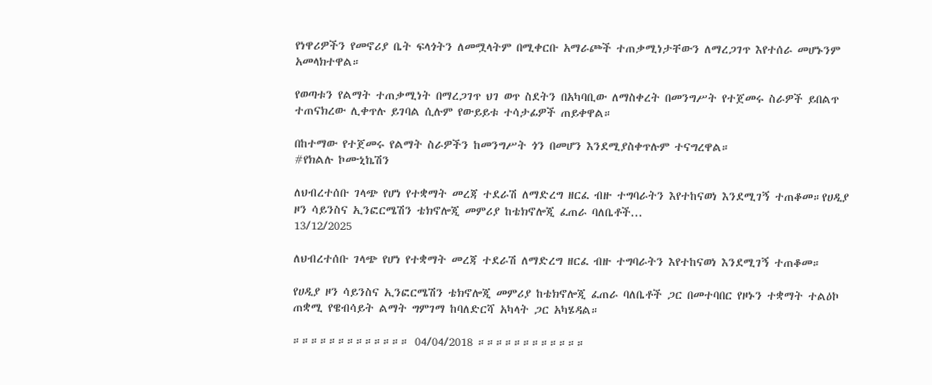የነዋሪዎችን የመኖሪያ ቤት ፍላጎትን ለመሟላትም በሚቀርቡ አማራጮች ተጠቃሚነታቸውን ለማረጋገጥ እየተሰራ መሆኑንም አመላክተዋል።

የወጣቱን የልማት ተጠቃሚነት በማረጋገጥ ህገ ወጥ ስደትን በአካባቢው ለማስቀረት በመንግሥት የተጀመሩ ስራዎች ይበልጥ ተጠናክረው ሊቀጥሉ ይገባል ሲሉም የውይይቱ ተሳታፊዎች ጠይቀዋል።

በከተማው የተጀመሩ የልማት ስራዎችን ከመንግሥት ጎን በመሆን እንደሚያስቀጥሉም ተናግረዋል።
#የክልሉ ኮሙኒኬሽን

ለህብረተሰቡ ገላጭ የሆነ የተቋማት መረጃ ተደራሽ ለማድረግ ዘርፈ ብዙ ተግባራትን እየተከናወነ እንደሚገኝ ተጠቆመ።የሀዲያ ዞን ሳይንስና ኢንፎርሜሽን ቴክኖሎጂ መምሪያ ከቴክኖሎጂ ፈጠራ ባለቤቶች...
13/12/2025

ለህብረተሰቡ ገላጭ የሆነ የተቋማት መረጃ ተደራሽ ለማድረግ ዘርፈ ብዙ ተግባራትን እየተከናወነ እንደሚገኝ ተጠቆመ።

የሀዲያ ዞን ሳይንስና ኢንፎርሜሽን ቴክኖሎጂ መምሪያ ከቴክኖሎጂ ፈጠራ ባለቤቶች ጋር በመተባበር የዞኑን ተቋማት ተልዕኮ ጠቋሚ የዌብሳይት ልማት ግምገማ ከባለድርሻ አካላት ጋር አካሄዳል።

።።።።።።።።።።።።። 04/04/2018 ።።።።።።።።።።።።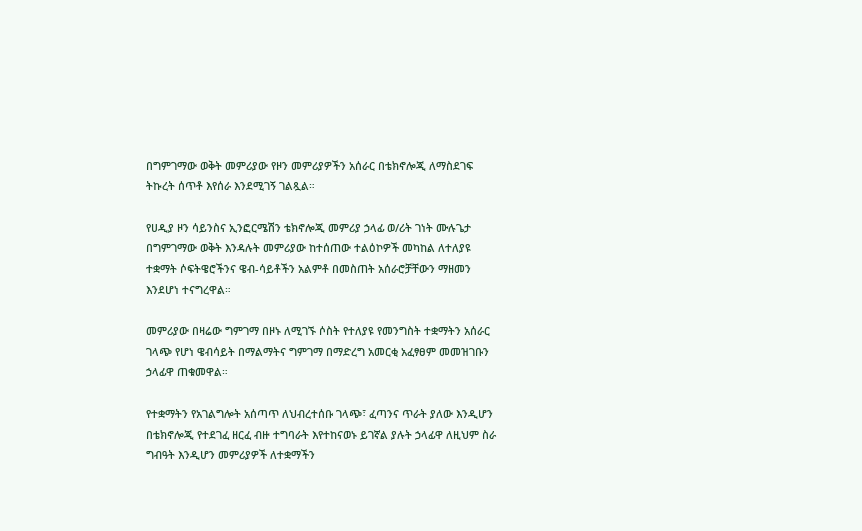በግምገማው ወቅት መምሪያው የዞን መምሪያዎችን አሰራር በቴክኖሎጂ ለማስደገፍ ትኩረት ሰጥቶ እየሰራ እንደሚገኝ ገልጿል።

የሀዲያ ዞን ሳይንስና ኢንፎርሜሽን ቴክኖሎጂ መምሪያ ኃላፊ ወ/ሪት ገነት ሙሉጌታ በግምገማው ወቅት እንዳሉት መምሪያው ከተሰጠው ተልዕኮዎች መካከል ለተለያዩ ተቋማት ሶፍትዌሮችንና ዌብ-ሳይቶችን አልምቶ በመስጠት አሰራሮቻቸውን ማዘመን እንደሆነ ተናግረዋል።

መምሪያው በዛሬው ግምገማ በዞኑ ለሚገኙ ሶስት የተለያዩ የመንግስት ተቋማትን አሰራር ገላጭ የሆነ ዌብሳይት በማልማትና ግምገማ በማድረግ አመርቂ አፈፃፀም መመዝገቡን ኃላፊዋ ጠቁመዋል።

የተቋማትን የአገልግሎት አሰጣጥ ለህብረተሰቡ ገላጭ፣ ፈጣንና ጥራት ያለው እንዲሆን በቴክኖሎጂ የተደገፈ ዘርፈ ብዙ ተግባራት እየተከናወኑ ይገኛል ያሉት ኃላፊዋ ለዚህም ስራ ግብዓት እንዲሆን መምሪያዎች ለተቋማችን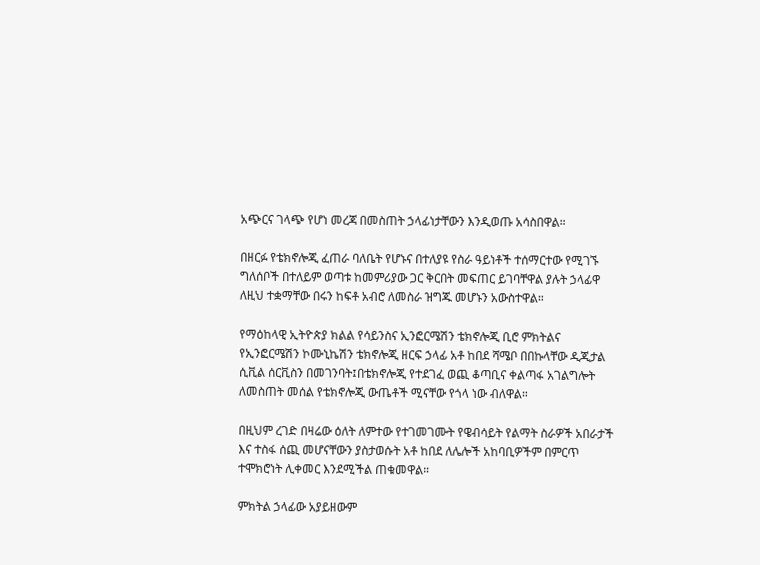አጭርና ገላጭ የሆነ መረጃ በመስጠት ኃላፊነታቸውን እንዲወጡ አሳስበዋል።

በዘርፉ የቴክኖሎጂ ፈጠራ ባለቤት የሆኑና በተለያዩ የስራ ዓይነቶች ተሰማርተው የሚገኙ ግለሰቦች በተለይም ወጣቱ ከመምሪያው ጋር ቅርበት መፍጠር ይገባቸዋል ያሉት ኃላፊዋ ለዚህ ተቋማቸው በሩን ከፍቶ አብሮ ለመስራ ዝግጁ መሆኑን አውስተዋል።

የማዕከላዊ ኢትዮጵያ ክልል የሳይንስና ኢንፎርሜሽን ቴክኖሎጂ ቢሮ ምክትልና የኢንፎርሜሽን ኮሙኒኬሽን ቴክኖሎጂ ዘርፍ ኃላፊ አቶ ከበደ ሻሜቦ በበኩላቸው ዲጂታል ሲቪል ሰርቪስን በመገንባት፤በቴክኖሎጂ የተደገፈ ወጪ ቆጣቢና ቀልጣፋ አገልግሎት ለመስጠት መሰል የቴክኖሎጂ ውጤቶች ሚናቸው የጎላ ነው ብለዋል።

በዚህም ረገድ በዛሬው ዕለት ለምተው የተገመገሙት የዌብሳይት የልማት ስራዎች አበራታች እና ተስፋ ሰጪ መሆናቸውን ያስታወሱት አቶ ከበደ ለሌሎች አከባቢዎችም በምርጥ ተሞክሮነት ሊቀመር እንደሚችል ጠቁመዋል።

ምክትል ኃላፊው አያይዘውም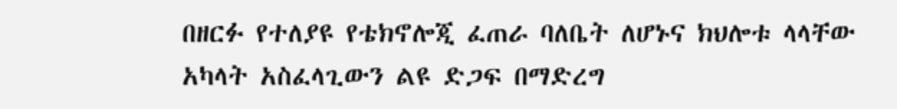በዘርፉ የተለያዩ የቴክኖሎጂ ፈጠራ ባለቤት ለሆኑና ክህሎቱ ላላቸው አካላት አስፈላጊውን ልዩ ድጋፍ በማድረግ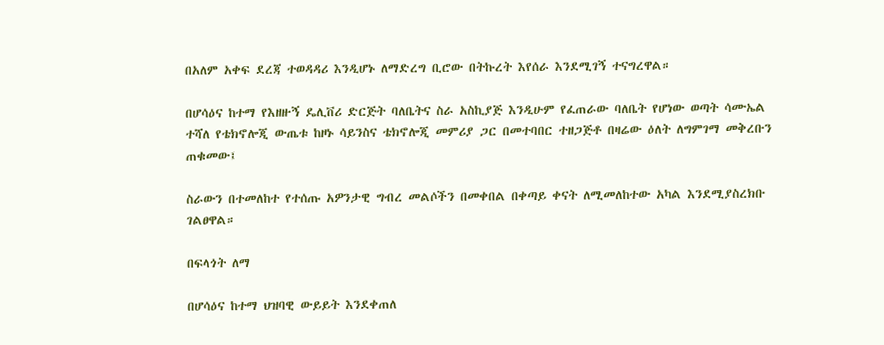በአለም አቀፍ ደረጃ ተወዳዳሪ እንዲሆኑ ለማድረግ ቢሮው በትኩረት እየሰራ እንደሚገኝ ተናግረዋል።

በሆሳዕና ከተማ የእዘዙኝ ዴሊቨሪ ድርጅት ባለቤትና ስራ አስኪያጅ እንዲሁም የፈጠራው ባለቤት የሆነው ወጣት ሳሙኤል ተሻለ የቴክኖሎጂ ውጤቱ ከዞኑ ሳይንስና ቴክኖሎጂ መምሪያ ጋር በመተባበር ተዘጋጅቶ በዛሬው ዕለት ለግምገማ መቅረቡን ጠቁመው፤

ስራውን በተመለከተ የተሰጡ አዎንታዊ ግብረ መልሶችን በመቀበል በቀጣይ ቀናት ለሚመለከተው አካል እንደሚያስረክቡ ገልፀዋል።

በፍላጎት ለማ

በሆሳዕና ከተማ ህዝባዊ ውይይት እንደቀጠለ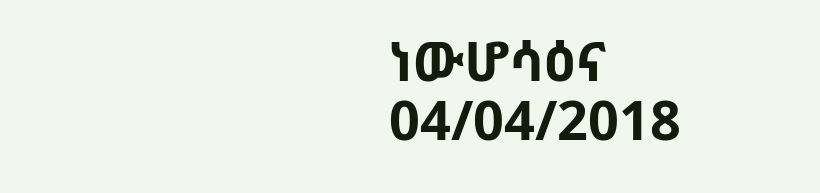ነውሆሳዕና 04/04/2018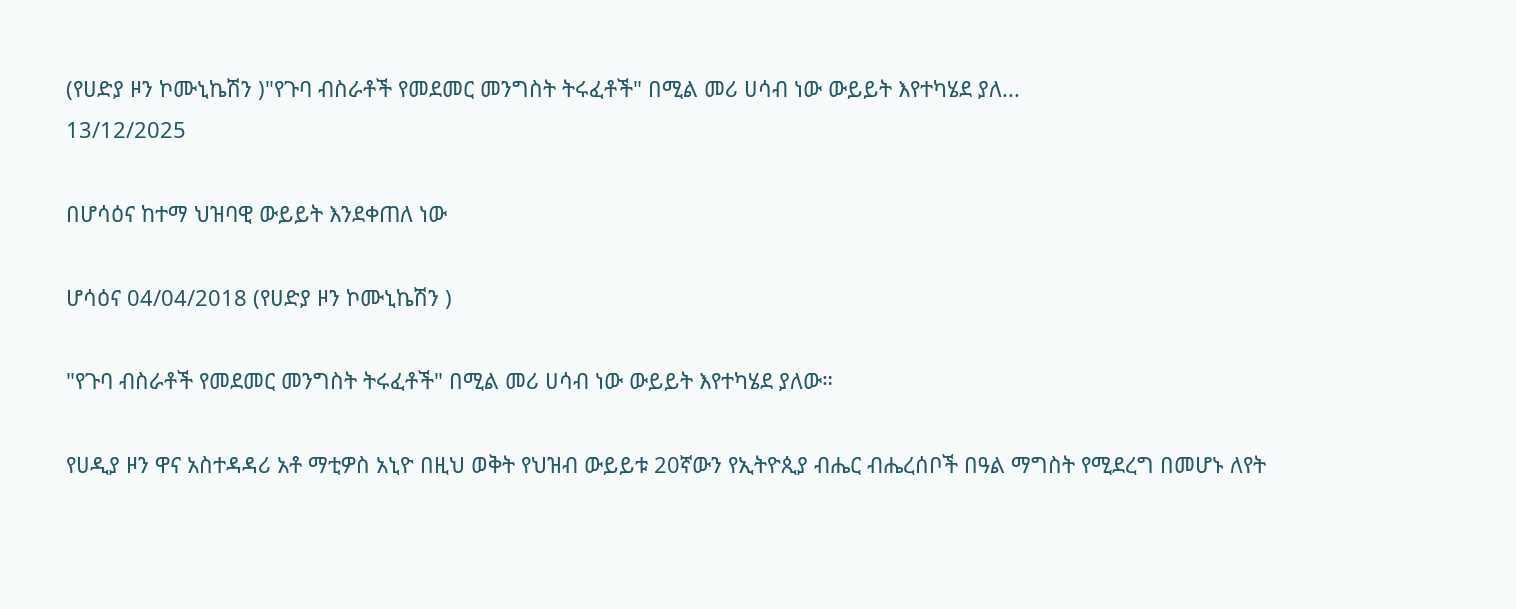(የሀድያ ዞን ኮሙኒኬሽን )"የጉባ ብስራቶች የመደመር መንግስት ትሩፈቶች" በሚል መሪ ሀሳብ ነው ውይይት እየተካሄደ ያለ...
13/12/2025

በሆሳዕና ከተማ ህዝባዊ ውይይት እንደቀጠለ ነው

ሆሳዕና 04/04/2018 (የሀድያ ዞን ኮሙኒኬሽን )

"የጉባ ብስራቶች የመደመር መንግስት ትሩፈቶች" በሚል መሪ ሀሳብ ነው ውይይት እየተካሄደ ያለው።

የሀዲያ ዞን ዋና አስተዳዳሪ አቶ ማቲዎስ አኒዮ በዚህ ወቅት የህዝብ ውይይቱ 20ኛውን የኢትዮጲያ ብሔር ብሔረሰቦች በዓል ማግስት የሚደረግ በመሆኑ ለየት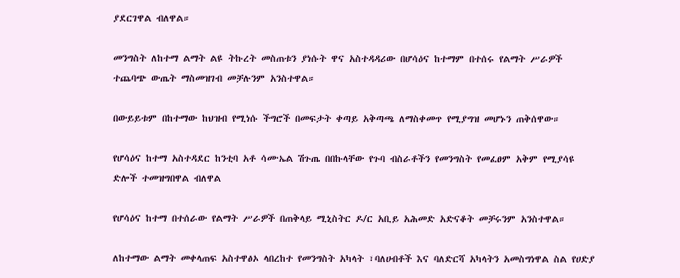ያደርገዋል ብለዋል።

መንግስት ለከተማ ልማት ልዩ ትኩረት መስጠቱን ያነሱት ዋና አስተዳዳሪው በሆሳዕና ከተማም በተሰሩ የልማት ሥራዎች ተጨባጭ ውጤት ማስመዝገብ መቻሉንም አንስተዋል።

በውይይቱም በከተማው ከህዝብ የሚነሱ ችግሮች በመፍታት ቀጣይ አቅጣጫ ለማስቀመጥ የሚያግዝ መሆኑን ጠቅሰዋው።

የሆሳዕና ከተማ አስተዳደር ከንቲባ አቶ ሳሙኤል ሽጉጤ በበኩላቸው የጉባ ብስራቶችን የመንግስት የመፈፀም አቅም የሚያሳዩ ድሎች ተመዝግበዋል ብለዋል

የሆሳዕና ከተማ በተሰራው የልማት ሥራዎች በጠቅላይ ሚኒስትር ዶ/ር አቢይ አሕመድ አድናቆት መቻሩንም አንስተዋል።

ለከተማው ልማት መቀላጠፍ አስተዋፅኦ ላበረከተ የመንግስት አካላት ፣ባለሀብቶች እና ባለድርሻ አካላትን አመስግነዋል ስል የሀድያ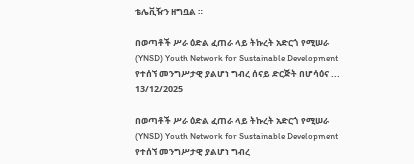ቴሌቪዥን ዘግቧል ።

በወጣቶች ሥራ ዕድል ፈጠራ ላይ ትኩረት አድርጎ የሚሠራ (YNSD) Youth Network for Sustainable Development የተሰኘ መንግሥታዊ ያልሆነ ግብረ ሰናይ ድርጅት በሆሳዕና ...
13/12/2025

በወጣቶች ሥራ ዕድል ፈጠራ ላይ ትኩረት አድርጎ የሚሠራ (YNSD) Youth Network for Sustainable Development የተሰኘ መንግሥታዊ ያልሆነ ግብረ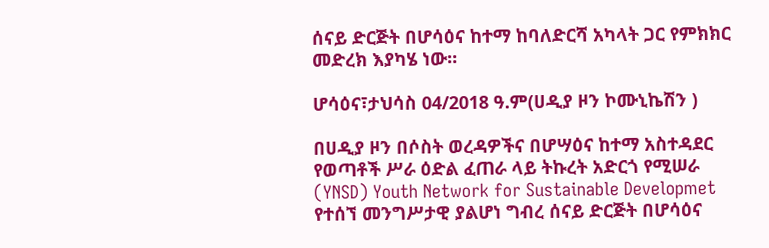ሰናይ ድርጅት በሆሳዕና ከተማ ከባለድርሻ አካላት ጋር የምክክር መድረክ እያካሄ ነው።

ሆሳዕና፣ታህሳስ 04/2018 ዓ.ም(ሀዲያ ዞን ኮሙኒኬሽን )

በሀዲያ ዞን በሶስት ወረዳዎችና በሆሣዕና ከተማ አስተዳደር የወጣቶች ሥራ ዕድል ፈጠራ ላይ ትኩረት አድርጎ የሚሠራ (YNSD) Youth Network for Sustainable Developmet የተሰኘ መንግሥታዊ ያልሆነ ግብረ ሰናይ ድርጅት በሆሳዕና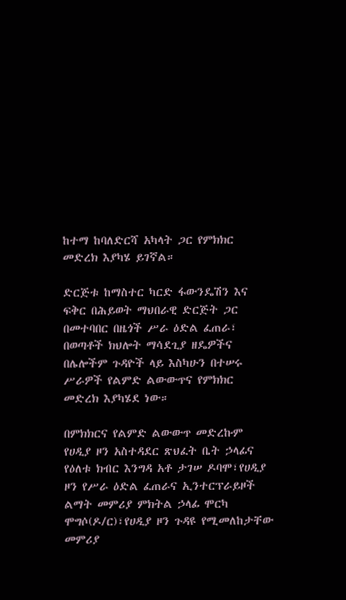ከተማ ከባለድርሻ አካላት ጋር የምክክር መድረክ እያካሄ ይገኛል።

ድርጅቱ ከማስተር ካርድ ፋውንዴሽን እና ፍቅር በሕይወት ማህበራዊ ድርጅት ጋር በመተባበር በዜጎች ሥራ ዕድል ፈጠራ፣ በወጣቶች ክህሎት ማሳደጊያ ዘዴዎችና በሌሎችም ጉዳዮች ላይ እስካሁን በተሠሩ ሥራዎች የልምድ ልውውጥና የምክክር መድረክ እያካሄደ ነው።

በምክክርና የልምድ ልውውጥ መድረኩም የሀዲያ ዞን አስተዳደር ጽህፈት ቤት ኃላፊና የዕለቱ ክብር እንግዳ አቶ ታገሠ ዶባሞ፣የሀዲያ ዞን የሥራ ዕድል ፈጠራና ኢንተርፕራይዞች ልማት መምሪያ ምክትል ኃላፊ ሞርካ ሞግሶ(ዶ/ር)፣የሀዲያ ዞን ጉዳዩ የሚመለከታቸው መምሪያ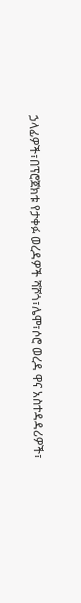ኃላፊዎች፣በፕሮጀክቱ የታቀፉ ወረዳዎች ሻሾጎ፣ሌሞ፣ሶሮ ወረዳ ዋና አስተዳዳሪዎች፣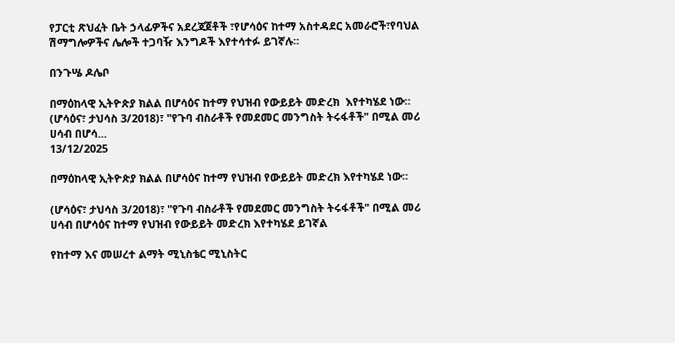የፓርቲ ጽህፈት ቤት ኃላፊዎችና አደረጃጀቶች ፣የሆሳዕና ከተማ አስተዳደር አመራሮች፣የባህል ሽማግሎዎችና ሌሎች ተጋባዥ እንግዶች እየተሳተፉ ይገኛሉ።

በንጉሤ ዶሌቦ

በማዕከላዊ ኢትዮጵያ ክልል በሆሳዕና ከተማ የህዝብ የውይይት መድረክ  እየተካሄደ ነው። (ሆሳዕና፣ ታህሳስ 3/2018)፣ "የጉባ ብስራቶች የመደመር መንግስት ትሩፋቶች" በሚል መሪ ሀሳብ በሆሳ...
13/12/2025

በማዕከላዊ ኢትዮጵያ ክልል በሆሳዕና ከተማ የህዝብ የውይይት መድረክ እየተካሄደ ነው።

(ሆሳዕና፣ ታህሳስ 3/2018)፣ "የጉባ ብስራቶች የመደመር መንግስት ትሩፋቶች" በሚል መሪ ሀሳብ በሆሳዕና ከተማ የህዝብ የውይይት መድረክ እየተካሄደ ይገኛል

የከተማ እና መሠረተ ልማት ሚኒስቴር ሚኒስትር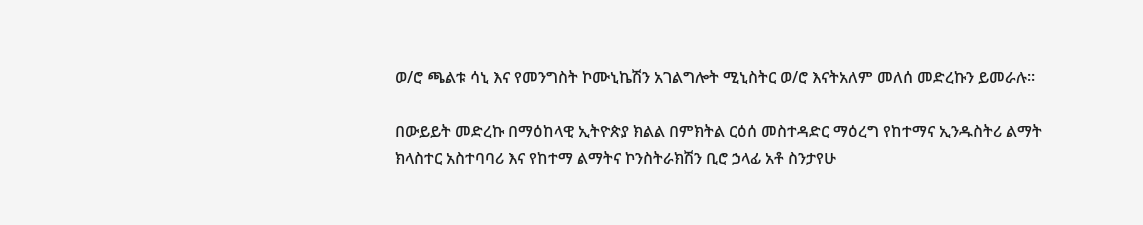ወ/ሮ ጫልቱ ሳኒ እና የመንግስት ኮሙኒኬሽን አገልግሎት ሚኒስትር ወ/ሮ እናትአለም መለሰ መድረኩን ይመራሉ።

በውይይት መድረኩ በማዕከላዊ ኢትዮጵያ ክልል በምክትል ርዕሰ መስተዳድር ማዕረግ የከተማና ኢንዱስትሪ ልማት ክላስተር አስተባባሪ እና የከተማ ልማትና ኮንስትራክሽን ቢሮ ኃላፊ አቶ ስንታየሁ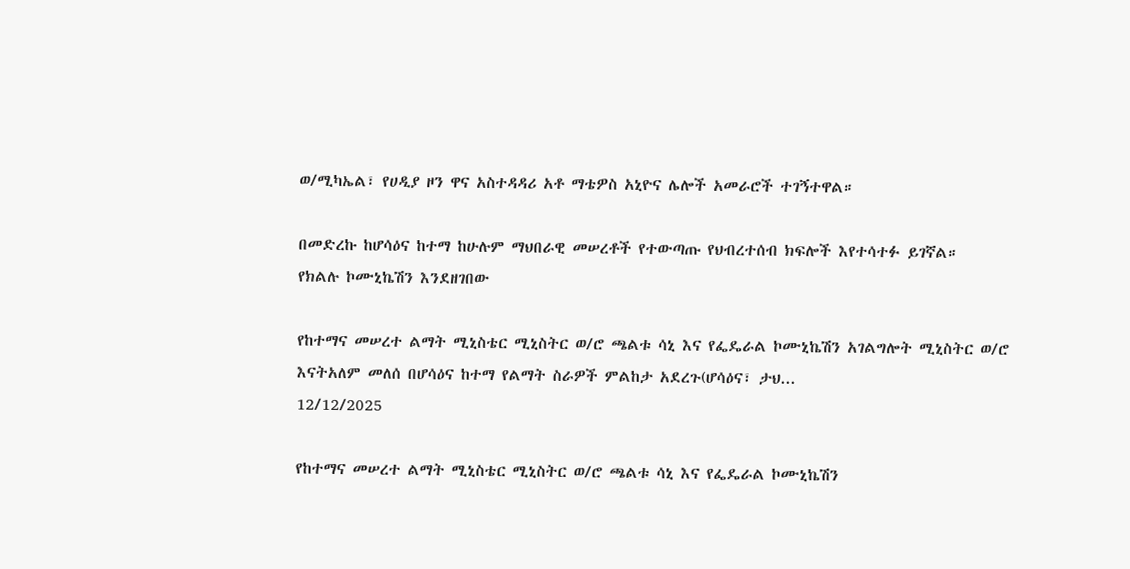ወ/ሚካኤል፣ የሀዲያ ዞን ዋና አስተዳዳሪ አቶ ማቴዎስ አኒዮና ሌሎች አመራሮች ተገኝተዋል።

በመድረኩ ከሆሳዕና ከተማ ከሁሉም ማህበራዊ መሠረቶች የተውጣጡ የህብረተሰብ ክፍሎች እየተሳተፉ ይገኛል።
የክልሉ ኮሙኒኬሽን እንደዘገበው

የከተማና መሠረተ ልማት ሚኒስቴር ሚኒስትር ወ/ሮ ጫልቱ ሳኒ እና የፌዴራል ኮሙኒኬሽን አገልግሎት ሚኒስትር ወ/ሮ እናትአለም መለሰ በሆሳዕና ከተማ የልማት ስራዎች ምልከታ አደረጉ(ሆሳዕና፣ ታህ...
12/12/2025

የከተማና መሠረተ ልማት ሚኒስቴር ሚኒስትር ወ/ሮ ጫልቱ ሳኒ እና የፌዴራል ኮሙኒኬሽን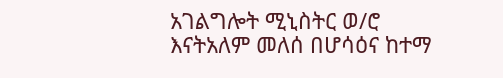አገልግሎት ሚኒስትር ወ/ሮ እናትአለም መለሰ በሆሳዕና ከተማ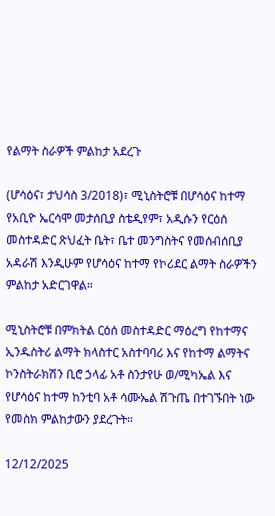የልማት ስራዎች ምልከታ አደረጉ

(ሆሳዕና፣ ታህሳስ 3/2018)፣ ሚኒስትሮቹ በሆሳዕና ከተማ የአቢዮ ኤርሳሞ መታሰቢያ ስቴዲየም፣ አዲሱን የርዕሰ መስተዳድር ጽህፈት ቤት፣ ቤተ መንግስትና የመሰብሰቢያ አዳራሽ እንዲሁም የሆሳዕና ከተማ የኮሪደር ልማት ስራዎችን ምልከታ አድርገዋል።

ሚኒስትሮቹ በምክትል ርዕሰ መስተዳድር ማዕረግ የከተማና ኢንዱስትሪ ልማት ክላስተር አስተባባሪ እና የከተማ ልማትና ኮንስትራክሽን ቢሮ ኃላፊ አቶ ስንታየሁ ወ/ሚካኤል እና የሆሳዕና ከተማ ከንቲባ አቶ ሳሙኤል ሽጉጤ በተገኙበት ነው የመስክ ምልከታውን ያደረጉት።

12/12/2025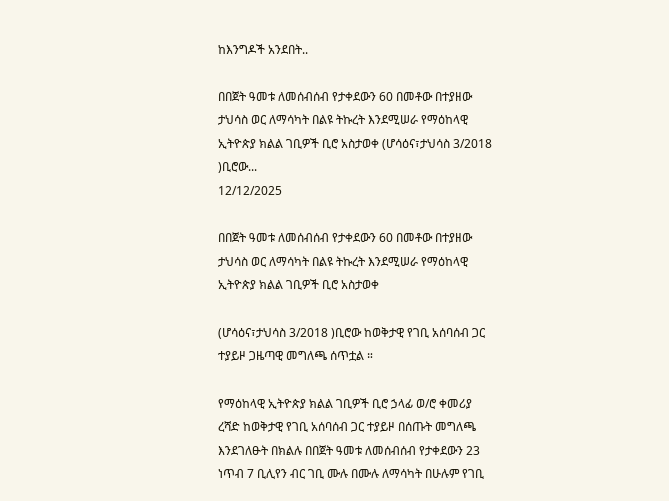ከእንግዶች አንደበት..

በበጀት ዓመቱ ለመሰብሰብ የታቀደውን 60 በመቶው በተያዘው ታህሳስ ወር ለማሳካት በልዩ ትኩረት እንደሚሠራ የማዕከላዊ ኢትዮጵያ ክልል ገቢዎች ቢሮ አስታወቀ (ሆሳዕና፣ታህሳስ 3/2018 )ቢሮው...
12/12/2025

በበጀት ዓመቱ ለመሰብሰብ የታቀደውን 60 በመቶው በተያዘው ታህሳስ ወር ለማሳካት በልዩ ትኩረት እንደሚሠራ የማዕከላዊ ኢትዮጵያ ክልል ገቢዎች ቢሮ አስታወቀ

(ሆሳዕና፣ታህሳስ 3/2018 )ቢሮው ከወቅታዊ የገቢ አሰባሰብ ጋር ተያይዞ ጋዜጣዊ መግለጫ ሰጥቷል ።

የማዕከላዊ ኢትዮጵያ ክልል ገቢዎች ቢሮ ኃላፊ ወ/ሮ ቀመሪያ ረሻድ ከወቅታዊ የገቢ አሰባሰብ ጋር ተያይዞ በሰጡት መግለጫ እንደገለፁት በክልሉ በበጀት ዓመቱ ለመሰብሰብ የታቀደውን 23 ነጥብ 7 ቢሊየን ብር ገቢ ሙሉ በሙሉ ለማሳካት በሁሉም የገቢ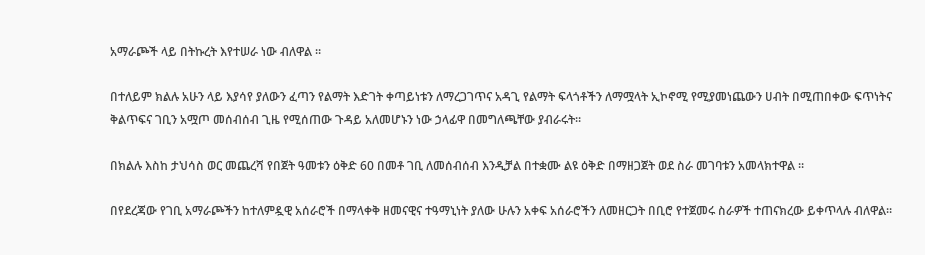አማራጮች ላይ በትኩረት እየተሠራ ነው ብለዋል ።

በተለይም ክልሉ አሁን ላይ እያሳየ ያለውን ፈጣን የልማት እድገት ቀጣይነቱን ለማረጋገጥና አዳጊ የልማት ፍላጎቶችን ለማሟላት ኢኮኖሚ የሚያመነጨውን ሀብት በሚጠበቀው ፍጥነትና ቅልጥፍና ገቢን አሟጦ መሰብሰብ ጊዜ የሚሰጠው ጉዳይ አለመሆኑን ነው ኃላፊዋ በመግለጫቸው ያብራሩት።

በክልሉ እስከ ታህሳስ ወር መጨረሻ የበጀት ዓመቱን ዕቅድ 60 በመቶ ገቢ ለመሰብሰብ እንዲቻል በተቋሙ ልዩ ዕቅድ በማዘጋጀት ወደ ስራ መገባቱን አመላክተዋል ።

በየደረጃው የገቢ አማራጮችን ከተለምዷዊ አሰራሮች በማላቀቅ ዘመናዊና ተዓማኒነት ያለው ሁሉን አቀፍ አሰራሮችን ለመዘርጋት በቢሮ የተጀመሩ ስራዎች ተጠናክረው ይቀጥላሉ ብለዋል።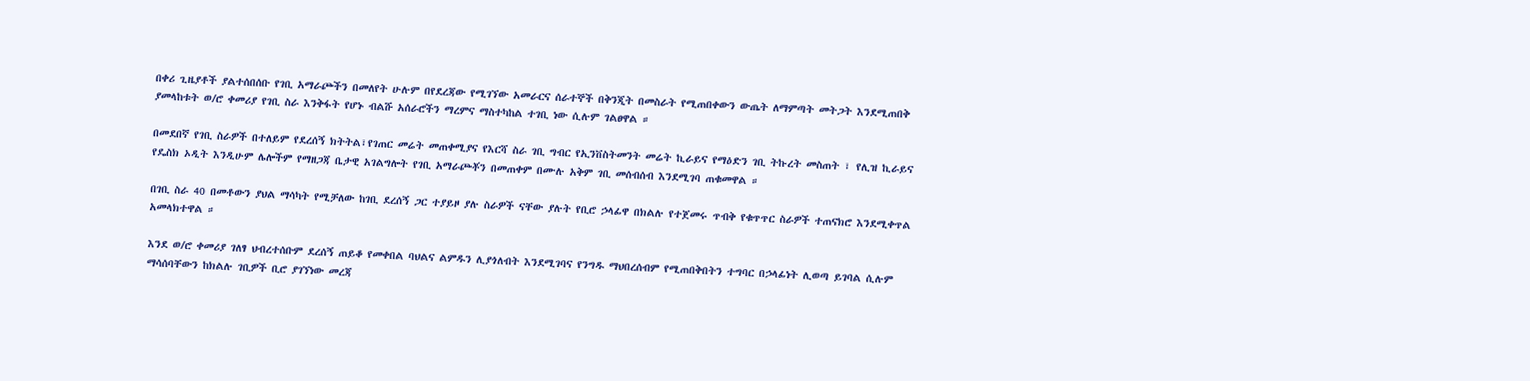በቀሪ ጊዜያቶች ያልተሰበሰቡ የገቢ አማራጮችን በመለየት ሁሉም በየደረጃው የሚገኘው አመራርና ሰራተኞች በቅንጂት በመስራት የሚጠበቀውን ውጤት ለማምጣት መትጋት እንደሚጠበቅ ያመላከቱት ወ/ሮ ቀመሪያ የገቢ ስራ እንቅፋት የሆኑ ብልሹ አሰራሮችን ማረምና ማስተካከል ተገቢ ነው ሲሉም ገልፀዋል ።

በመደበኛ የገቢ ስራዎች በተለይም የደረሰኝ ክትትል፣የገጠር መሬት መጠቀሚያና የእርሻ ስራ ገቢ ግብር የኢንቨስትመንት መሬት ኪራይና የማዕድን ገቢ ትኩረት መስጠት ፣ የሊዝ ኪራይና የዴስክ ኦዲት እንዲሁም ሌሎችም የማዘጋጃ ቤታዊ አገልግሎት የገቢ አማራጮቾን በመጠቀም በሙሉ አቅም ገቢ መሰብሰብ እንደሚገባ ጠቁመዋል ።

በገቢ ስራ 40 በመቶውን ያህል ማሳካት የሚቻለው ከገቢ ደረሰኝ ጋር ተያይዞ ያሉ ስራዎች ናቸው ያሉት የቢሮ ኃላፊዋ በክልሉ የተጀመሩ ጥብቅ የቁጥጥር ስራዎች ተጠናክሮ እንደሚቀጥል አመላክተዋል ።

እንደ ወ/ሮ ቀመሪያ ገለፃ ህብረተሰቡም ደረሰኝ ጠይቆ የመቀበል ባህልና ልምዱን ሊያጎለብት እንደሚገባና የንግዱ ማህበረሰብም የሚጠበቅበትን ተግባር በኃላፊነት ሊወጣ ይገባል ሲሉም ማሳሰባቸውን ከክልሉ ገቢዎች ቢሮ ያገኘነው መረጃ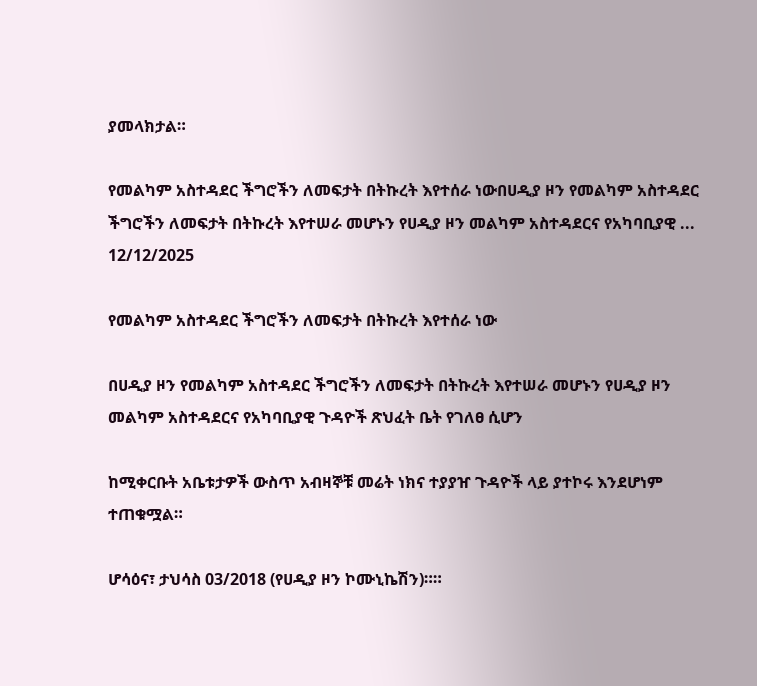ያመላክታል።

የመልካም አስተዳደር ችግሮችን ለመፍታት በትኩረት እየተሰራ ነውበሀዲያ ዞን የመልካም አስተዳደር ችግሮችን ለመፍታት በትኩረት እየተሠራ መሆኑን የሀዲያ ዞን መልካም አስተዳደርና የአካባቢያዊ ...
12/12/2025

የመልካም አስተዳደር ችግሮችን ለመፍታት በትኩረት እየተሰራ ነው

በሀዲያ ዞን የመልካም አስተዳደር ችግሮችን ለመፍታት በትኩረት እየተሠራ መሆኑን የሀዲያ ዞን መልካም አስተዳደርና የአካባቢያዊ ጉዳዮች ጽህፈት ቤት የገለፀ ሲሆን

ከሚቀርቡት አቤቱታዎች ውስጥ አብዛኞቹ መሬት ነክና ተያያዠ ጉዳዮች ላይ ያተኮሩ እንደሆነም ተጠቁሟል።

ሆሳዕና፣ ታህሳስ 03/2018 (የሀዲያ ዞን ኮሙኒኬሽን)።።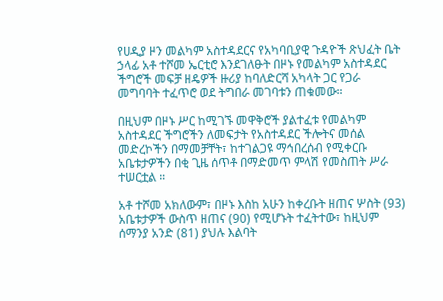የሀዲያ ዞን መልካም አስተዳደርና የአካባቢያዊ ጉዳዮች ጽህፈት ቤት ኃላፊ አቶ ተሾመ ኤርቲሮ እንደገለፁት በዞኑ የመልካም አስተዳደር ችግሮች መፍቻ ዘዴዎች ዙሪያ ከባለድርሻ አካላት ጋር የጋራ መግባባት ተፈጥሮ ወደ ትግበራ መገባቱን ጠቁመው።

በዚህም በዞኑ ሥር ከሚገኙ መዋቅሮች ያልተፈቱ የመልካም አስተዳደር ችግሮችን ለመፍታት የአስተዳደር ችሎትና መሰል መድረኮችን በማመቻቸት፣ ከተገልጋዩ ማኅበረሰብ የሚቀርቡ አቤቱታዎችን በቂ ጊዜ ሰጥቶ በማድመጥ ምላሽ የመስጠት ሥራ ተሠርቷል ።

አቶ ተሾመ አክለውም፣ በዞኑ እስከ አሁን ከቀረቡት ዘጠና ሦስት (93) አቤቱታዎች ውስጥ ዘጠና (90) የሚሆኑት ተፈትተው፣ ከዚህም ሰማንያ አንድ (81) ያህሉ እልባት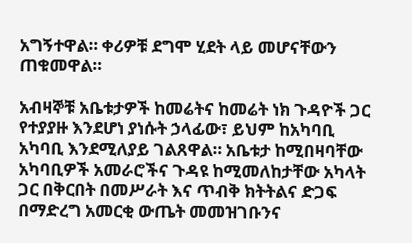አግኝተዋል። ቀሪዎቹ ደግሞ ሂደት ላይ መሆናቸውን ጠቁመዋል።

አብዛኞቹ አቤቱታዎች ከመሬትና ከመሬት ነክ ጉዳዮች ጋር የተያያዙ እንደሆነ ያነሱት ኃላፊው፣ ይህም ከአካባቢ አካባቢ እንደሚለያይ ገልጸዋል። አቤቱታ ከሚበዛባቸው አካባቢዎች አመራሮችና ጉዳዩ ከሚመለከታቸው አካላት ጋር በቅርበት በመሥራት እና ጥብቅ ክትትልና ድጋፍ በማድረግ አመርቂ ውጤት መመዝገቡንና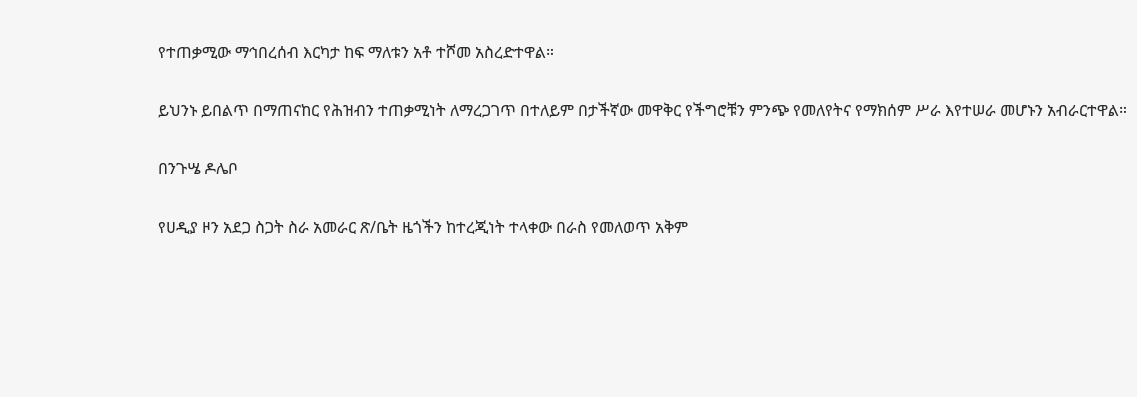የተጠቃሚው ማኅበረሰብ እርካታ ከፍ ማለቱን አቶ ተሾመ አስረድተዋል።

ይህንኑ ይበልጥ በማጠናከር የሕዝብን ተጠቃሚነት ለማረጋገጥ በተለይም በታችኛው መዋቅር የችግሮቹን ምንጭ የመለየትና የማክሰም ሥራ እየተሠራ መሆኑን አብራርተዋል።

በንጉሤ ዶሌቦ

የሀዲያ ዞን አደጋ ስጋት ስራ አመራር ጽ/ቤት ዜጎችን ከተረጂነት ተላቀው በራስ የመለወጥ አቅም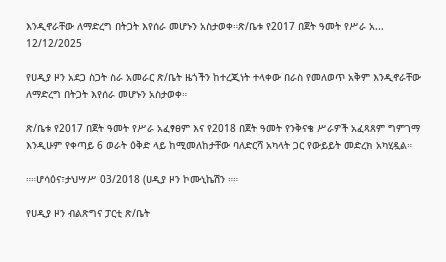እንዲኖራቸው ለማድረግ በትጋት እየሰራ መሆኑን አስታወቀ።ጽ/ቤቱ የ2017 በጀት ዓመት የሥራ አ...
12/12/2025

የሀዲያ ዞን አደጋ ስጋት ስራ አመራር ጽ/ቤት ዜጎችን ከተረጂነት ተላቀው በራስ የመለወጥ አቅም እንዲኖራቸው ለማድረግ በትጋት እየሰራ መሆኑን አስታወቀ።

ጽ/ቤቱ የ2017 በጀት ዓመት የሥራ አፈፃፀም እና የ2018 በጀት ዓመት የንቅናቄ ሥራዎች አፈጻጸም ግምገማ እንዲሁም የቀጣይ 6 ወራት ዕቅድ ላይ ከሚመለከታቸው ባለድርሻ አካላት ጋር የውይይት መድረክ አካሂዷል።

።።ሆሳዕና፣ታህሣሥ 03/2018 (ሀዲያ ዞን ኮሙኒኬሽን ።።

የሀዲያ ዞን ብልጽግና ፓርቲ ጽ/ቤት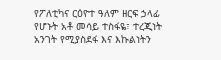የፖለቲካና ርዕዮተ ዓለም ዘርፍ ኃላፊ የሆኑት አቶ መሳይ ተስፋዬ፣ ተረጂነት አንገት የሚያስደፋ እና እኩልነትን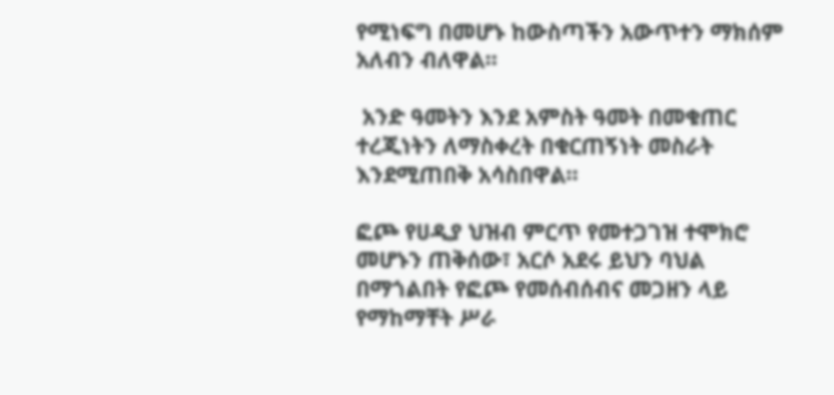የሚነፍግ በመሆኑ ከውስጣችን አውጥተን ማክሰም አለብን ብለዋል።

 አንድ ዓመትን እንደ አምስት ዓመት በመቁጠር ተረጂነትን ለማስቀረት በቁርጠኝነት መስራት እንደሚጠበቅ አሳስበዋል።

ፎጮ የሀዲያ ህዝብ ምርጥ የመተጋገዝ ተሞክሮ መሆኑን ጠቅሰው፣ አርሶ አደሩ ይህን ባህል በማጎልበት የፎጮ የመሰብሰብና መጋዘን ላይ የማከማቸት ሥራ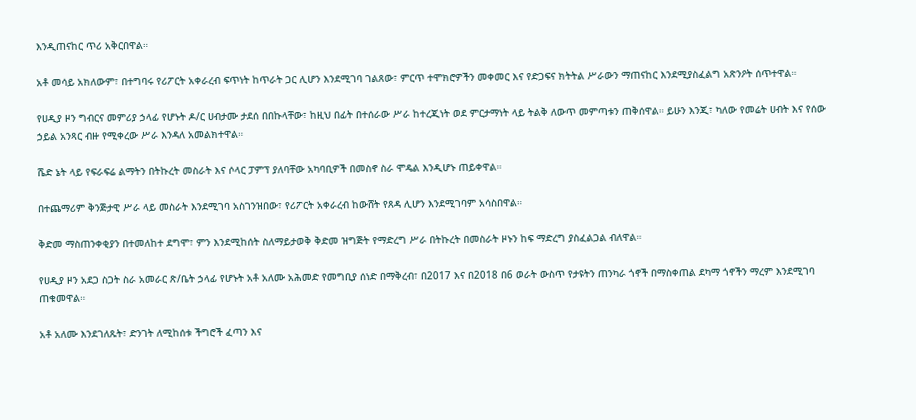እንዲጠናከር ጥሪ አቅርበዋል።

አቶ መሳይ አክለውም፣ በተግባሩ የሪፖርት አቀራረብ ፍጥነት ከጥራት ጋር ሊሆን እንደሚገባ ገልጸው፣ ምርጥ ተሞክሮዎችን መቀመር እና የድጋፍና ክትትል ሥራውን ማጠናከር እንደሚያስፈልግ አጽንዖት ሰጥተዋል።

የሀዲያ ዞን ግብርና መምሪያ ኃላፊ የሆኑት ዶ/ር ሀብታሙ ታደሰ በበኩላቸው፣ ከዚህ በፊት በተሰራው ሥራ ከተረጂነት ወደ ምርታማነት ላይ ትልቅ ለውጥ መምጣቱን ጠቅሰዋል። ይሁን እንጂ፣ ካለው የመሬት ሀብት እና የሰው ኃይል አንጻር ብዙ የሚቀረው ሥራ እንዳለ አመልክተዋል።

ሼድ ኔት ላይ የፍራፍሬ ልማትን በትኩረት መስራት እና ሶላር ፓምፕ ያለባቸው አካባቢዎች በመስኖ ስራ ሞዴል እንዲሆኑ ጠይቀዋል።

በተጨማሪም ቅንጅታዊ ሥራ ላይ መስራት እንደሚገባ አስገንዝበው፣ የሪፖርት አቀራረብ ከውሸት የጸዳ ሊሆን እንደሚገባም አሳስበዋል።

ቅድመ ማስጠንቀቂያን በተመለከተ ደግሞ፣ ምን እንደሚከሰት ስለማይታወቅ ቅድመ ዝግጅት የማድረግ ሥራ በትኩረት በመስራት ዞኑን ከፍ ማድረግ ያስፈልጋል ብለዋል።

የሀዲያ ዞን አደጋ ስጋት ስራ አመራር ጽ/ቤት ኃላፊ የሆኑት አቶ አለሙ አሕመድ የመግቢያ ሰነድ በማቅረብ፣ በ2017 እና በ2018 በ6 ወራት ውስጥ የታዩትን ጠንካራ ጎኖች በማስቀጠል ደካማ ጎኖችን ማረም እንደሚገባ ጠቁመዋል።

አቶ አለሙ እንደገለጹት፣ ድንገት ለሚከሰቱ ችግሮች ፈጣን እና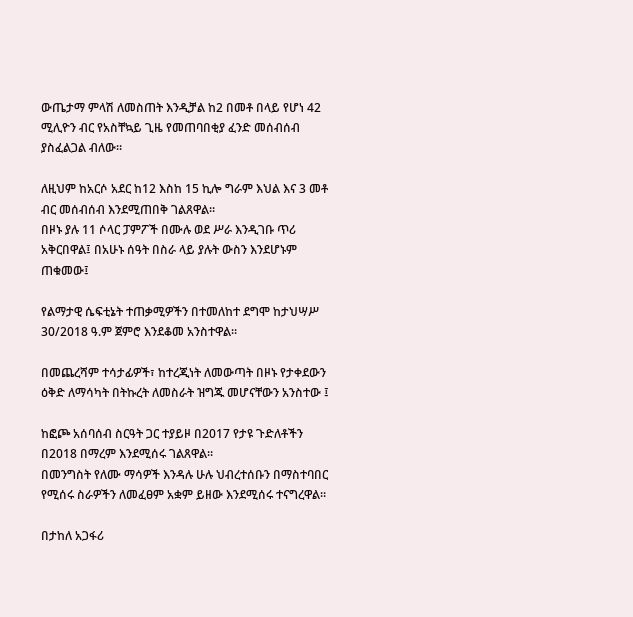ውጤታማ ምላሽ ለመስጠት እንዲቻል ከ2 በመቶ በላይ የሆነ 42 ሚሊዮን ብር የአስቸኳይ ጊዜ የመጠባበቂያ ፈንድ መሰብሰብ ያስፈልጋል ብለው።

ለዚህም ከአርሶ አደር ከ12 እስከ 15 ኪሎ ግራም እህል እና 3 መቶ ብር መሰብሰብ እንደሚጠበቅ ገልጸዋል።
በዞኑ ያሉ 11 ሶላር ፓምፖች በሙሉ ወደ ሥራ እንዲገቡ ጥሪ አቅርበዋል፤ በአሁኑ ሰዓት በስራ ላይ ያሉት ውስን እንደሆኑም ጠቁመው፤

የልማታዊ ሴፍቲኔት ተጠቃሚዎችን በተመለከተ ደግሞ ከታህሣሥ 30/2018 ዓ.ም ጀምሮ እንደቆመ አንስተዋል።

በመጨረሻም ተሳታፊዎች፣ ከተረጂነት ለመውጣት በዞኑ የታቀደውን ዕቅድ ለማሳካት በትኩረት ለመስራት ዝግጁ መሆናቸውን አንስተው ፤

ከፎጮ አሰባሰብ ስርዓት ጋር ተያይዞ በ2017 የታዩ ጉድለቶችን በ2018 በማረም እንደሚሰሩ ገልጸዋል።
በመንግስት የለሙ ማሳዎች እንዳሉ ሁሉ ህብረተሰቡን በማስተባበር የሚሰሩ ስራዎችን ለመፈፀም አቋም ይዘው እንደሚሰሩ ተናግረዋል።

በታከለ አጋፋሪ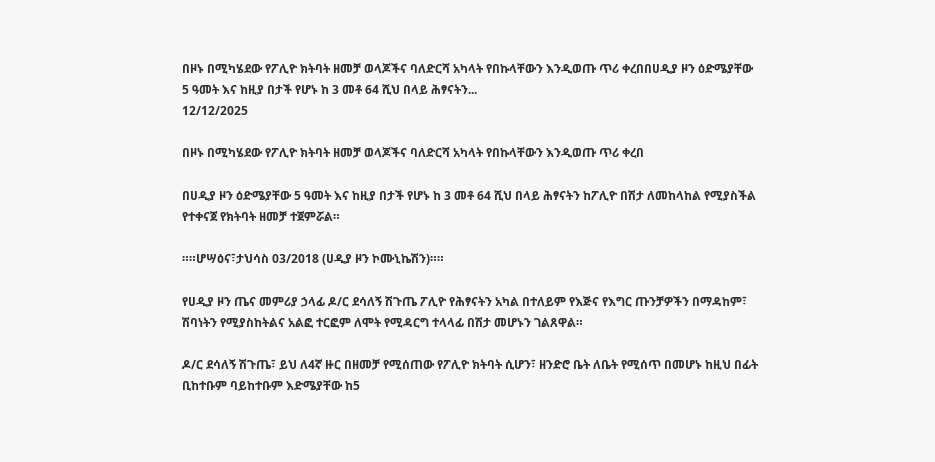በዞኑ በሚካሄደው የፖሊዮ ክትባት ዘመቻ ወላጆችና ባለድርሻ አካላት የበኩላቸውን እንዲወጡ ጥሪ ቀረበበሀዲያ ዞን ዕድሜያቸው 5 ዓመት እና ከዚያ በታች የሆኑ ከ 3 መቶ 64 ሺህ በላይ ሕፃናትን...
12/12/2025

በዞኑ በሚካሄደው የፖሊዮ ክትባት ዘመቻ ወላጆችና ባለድርሻ አካላት የበኩላቸውን እንዲወጡ ጥሪ ቀረበ

በሀዲያ ዞን ዕድሜያቸው 5 ዓመት እና ከዚያ በታች የሆኑ ከ 3 መቶ 64 ሺህ በላይ ሕፃናትን ከፖሊዮ በሽታ ለመከላከል የሚያስችል የተቀናጀ የክትባት ዘመቻ ተጀምሯል።

።።ሆሣዕና፣ታህሳስ 03/2018 (ሀዲያ ዞን ኮሙኒኬሽን)።።

የሀዲያ ዞን ጤና መምሪያ ኃላፊ ዶ/ር ደሳለኝ ሽጉጤ ፖሊዮ የሕፃናትን አካል በተለይም የእጅና የእግር ጡንቻዎችን በማዳከም፣ ሽባነትን የሚያስከትልና አልፎ ተርፎም ለሞት የሚዳርግ ተላላፊ በሽታ መሆኑን ገልጸዋል።

ዶ/ር ደሳለኝ ሽጉጤ፣ ይህ ለ4ኛ ዙር በዘመቻ የሚሰጠው የፖሊዮ ክትባት ሲሆን፣ ዘንድሮ ቤት ለቤት የሚሰጥ በመሆኑ ከዚህ በፊት ቢከተቡም ባይከተቡም እድሜያቸው ከ5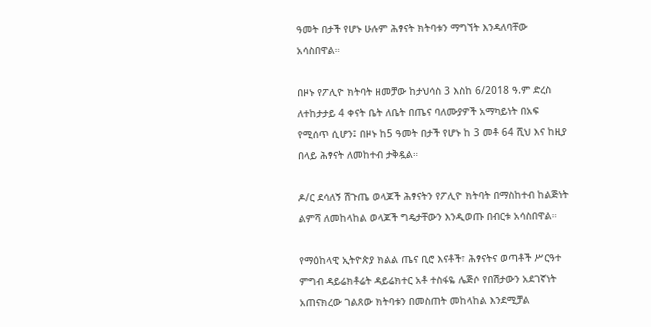ዓመት በታች የሆኑ ሁሉም ሕፃናት ክትባቱን ማግኘት እንዳለባቸው አሳስበዋል።

በዞኑ የፖሊዮ ክትባት ዘመቻው ከታህሳስ 3 እስከ 6/2018 ዓ.ም ድረስ ለተከታታይ 4 ቀናት ቤት ለቤት በጤና ባለሙያዎች አማካይነት በአፍ የሚሰጥ ሲሆን፤ በዞኑ ከ5 ዓመት በታች የሆኑ ከ 3 መቶ 64 ሺህ እና ከዚያ በላይ ሕፃናት ለመከተብ ታቅዷል።

ዶ/ር ደሳለኝ ሽጉጤ ወላጆች ሕፃናትን የፖሊዮ ክትባት በማስከተብ ከልጅነት ልምሻ ለመከላከል ወላጆች ግዴታቸውን እንዲወጡ በብርቱ አሳስበዋል።

የማዕከላዊ ኢትዮጵያ ክልል ጤና ቢሮ እናቶች፣ ሕፃናትና ወጣቶች ሥርዓተ ምግብ ዳይሬክቶሬት ዳይሬክተር አቶ ተስፋዬ ሌጅሶ የበሽታውን አደገኛነት አጠናክረው ገልጸው ክትባቱን በመስጠት መከላከል እንደሚቻል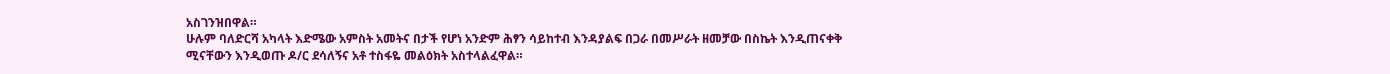አስገንዝበዋል።
ሁሉም ባለድርሻ አካላት እድሜው አምስት አመትና በታች የሆነ አንድም ሕፃን ሳይከተብ እንዳያልፍ በጋራ በመሥራት ዘመቻው በስኬት እንዲጠናቀቅ ሚናቸውን እንዲወጡ ዶ/ር ደሳለኝና አቶ ተስፋዬ መልዕክት አስተላልፈዋል።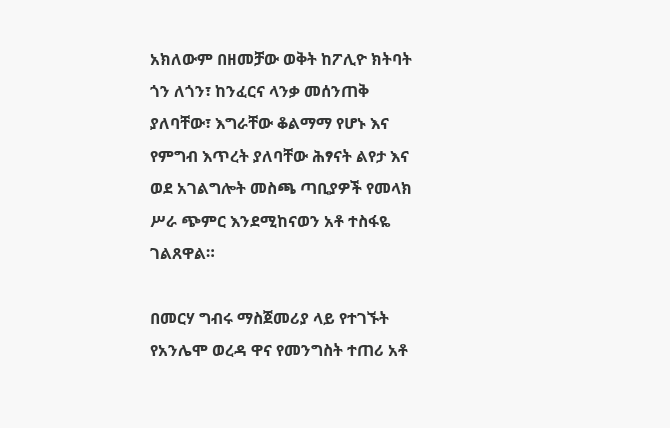አክለውም በዘመቻው ወቅት ከፖሊዮ ክትባት ጎን ለጎን፣ ከንፈርና ላንቃ መሰንጠቅ ያለባቸው፣ እግራቸው ቆልማማ የሆኑ እና የምግብ እጥረት ያለባቸው ሕፃናት ልየታ እና ወደ አገልግሎት መስጫ ጣቢያዎች የመላክ ሥራ ጭምር እንደሚከናወን አቶ ተስፋዬ ገልጸዋል።

በመርሃ ግብሩ ማስጀመሪያ ላይ የተገኙት የአንሌሞ ወረዳ ዋና የመንግስት ተጠሪ አቶ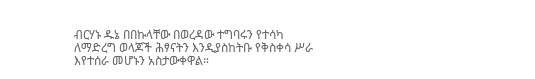ብርሃኑ ዱኔ በበኩላቸው በወረዳው ተግባሩን የተሳካ ለማድረግ ወላጆች ሕፃናትን እንዲያስከትቡ የቅስቀሳ ሥራ እየተሰራ መሆኑን አስታውቀዋል።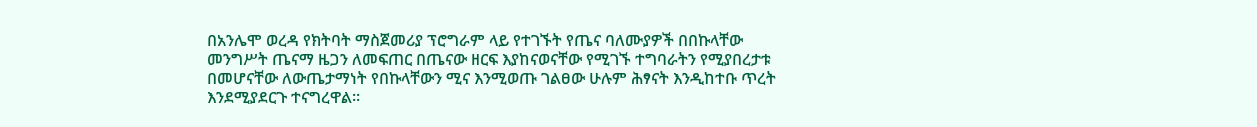በአንሌሞ ወረዳ የክትባት ማስጀመሪያ ፕሮግራም ላይ የተገኙት የጤና ባለሙያዎች በበኩላቸው መንግሥት ጤናማ ዜጋን ለመፍጠር በጤናው ዘርፍ እያከናወናቸው የሚገኙ ተግባራትን የሚያበረታቱ በመሆናቸው ለውጤታማነት የበኩላቸውን ሚና እንሚወጡ ገልፀው ሁሉም ሕፃናት እንዲከተቡ ጥረት እንደሚያደርጉ ተናግረዋል።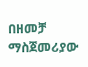በዘመቻ ማስጀመሪያው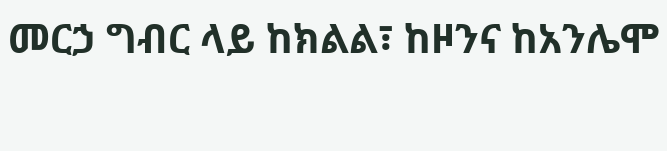መርኃ ግብር ላይ ከክልል፣ ከዞንና ከአንሌሞ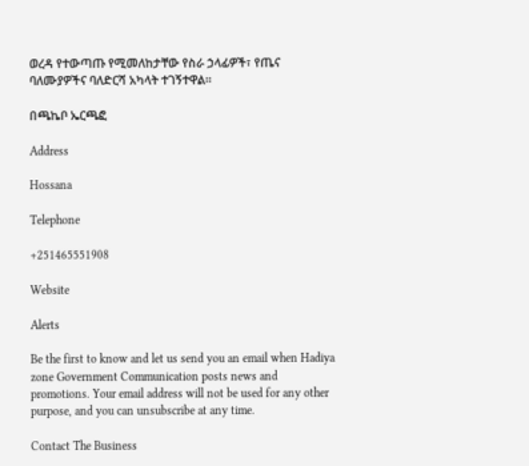ወረዳ የተውጣጡ የሚመለከታቸው የስራ ኃላፊዎች፣ የጤና ባለሙያዎችና ባለድርሻ አካላት ተገኝተዋል።

በጫኬቦ ኤርጫፎ

Address

Hossana

Telephone

+251465551908

Website

Alerts

Be the first to know and let us send you an email when Hadiya zone Government Communication posts news and promotions. Your email address will not be used for any other purpose, and you can unsubscribe at any time.

Contact The Business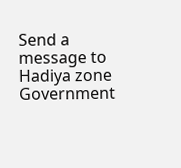Send a message to Hadiya zone Government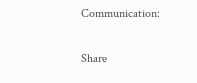Communication:

Share